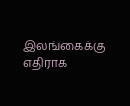இலங்கைக்கு எதிராக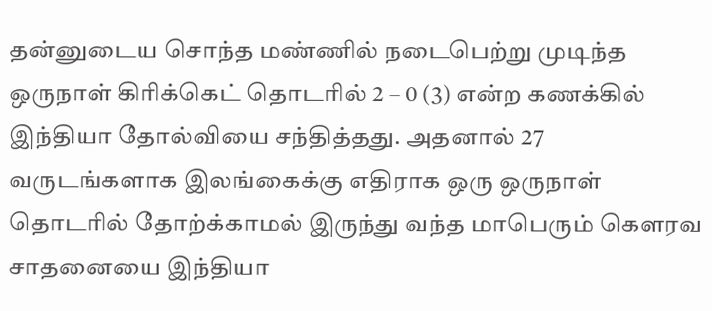தன்னுடைய சொந்த மண்ணில் நடைபெற்று முடிந்த ஒருநாள் கிரிக்கெட் தொடரில் 2 – 0 (3) என்ற கணக்கில் இந்தியா தோல்வியை சந்தித்தது. அதனால் 27 வருடங்களாக இலங்கைக்கு எதிராக ஒரு ஒருநாள் தொடரில் தோற்க்காமல் இருந்து வந்த மாபெரும் கௌரவ சாதனையை இந்தியா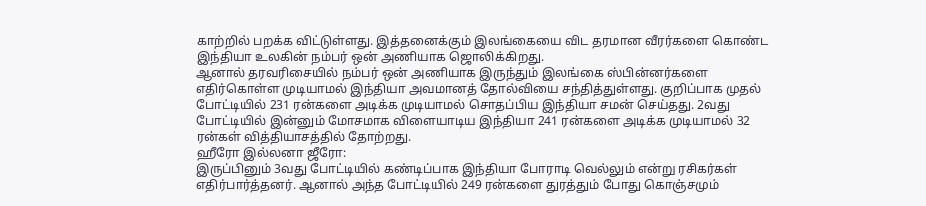காற்றில் பறக்க விட்டுள்ளது. இத்தனைக்கும் இலங்கையை விட தரமான வீரர்களை கொண்ட இந்தியா உலகின் நம்பர் ஒன் அணியாக ஜொலிக்கிறது.
ஆனால் தரவரிசையில் நம்பர் ஒன் அணியாக இருந்தும் இலங்கை ஸ்பின்னர்களை எதிர்கொள்ள முடியாமல் இந்தியா அவமானத் தோல்வியை சந்தித்துள்ளது. குறிப்பாக முதல் போட்டியில் 231 ரன்களை அடிக்க முடியாமல் சொதப்பிய இந்தியா சமன் செய்தது. 2வது போட்டியில் இன்னும் மோசமாக விளையாடிய இந்தியா 241 ரன்களை அடிக்க முடியாமல் 32 ரன்கள் வித்தியாசத்தில் தோற்றது.
ஹீரோ இல்லனா ஜீரோ:
இருப்பினும் 3வது போட்டியில் கண்டிப்பாக இந்தியா போராடி வெல்லும் என்று ரசிகர்கள் எதிர்பார்த்தனர். ஆனால் அந்த போட்டியில் 249 ரன்களை துரத்தும் போது கொஞ்சமும்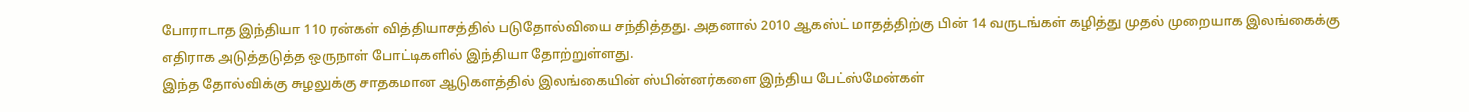போராடாத இந்தியா 110 ரன்கள் வித்தியாசத்தில் படுதோல்வியை சந்தித்தது. அதனால் 2010 ஆகஸ்ட் மாதத்திற்கு பின் 14 வருடங்கள் கழித்து முதல் முறையாக இலங்கைக்கு எதிராக அடுத்தடுத்த ஒருநாள் போட்டிகளில் இந்தியா தோற்றுள்ளது.
இந்த தோல்விக்கு சுழலுக்கு சாதகமான ஆடுகளத்தில் இலங்கையின் ஸ்பின்னர்களை இந்திய பேட்ஸ்மேன்கள்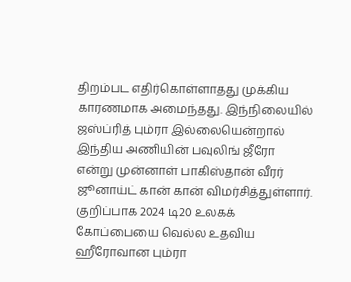திறம்பட எதிர்கொள்ளாதது முக்கிய காரணமாக அமைந்தது. இந்நிலையில் ஜஸ்ப்ரித் பும்ரா இல்லையென்றால் இந்திய அணியின் பவுலிங் ஜீரோ என்று முன்னாள் பாகிஸ்தான் வீரர் ஜூனாய்ட் கான் கான் விமர்சித்துள்ளார். குறிப்பாக 2024 டி20 உலகக் கோப்பையை வெல்ல உதவிய ஹீரோவான பும்ரா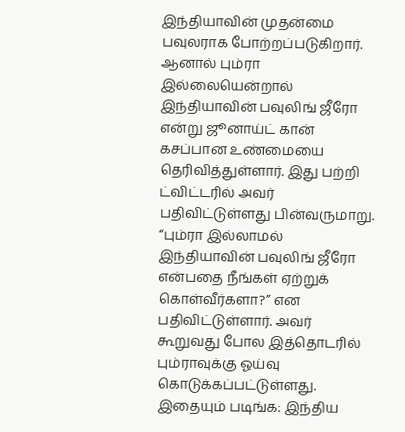இந்தியாவின் முதன்மை பவுலராக போற்றப்படுகிறார்.
ஆனால் பும்ரா இல்லையென்றால் இந்தியாவின் பவுலிங் ஜீரோ என்று ஜூனாய்ட் கான் கசப்பான உண்மையை தெரிவித்துள்ளார். இது பற்றி ட்விட்டரில் அவர் பதிவிட்டுள்ளது பின்வருமாறு. “பும்ரா இல்லாமல் இந்தியாவின் பவுலிங் ஜீரோ என்பதை நீங்கள் ஏற்றுக் கொள்வீர்களா?” என பதிவிட்டுள்ளார். அவர் கூறுவது போல இத்தொடரில் பும்ராவுக்கு ஓய்வு கொடுக்கப்பட்டுள்ளது.
இதையும் படிங்க: இந்திய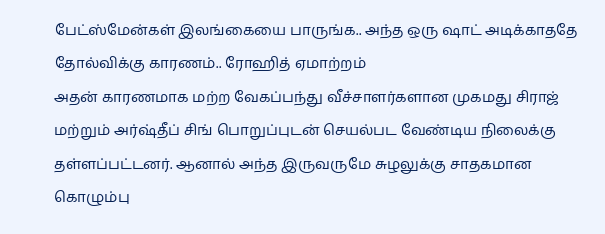பேட்ஸ்மேன்கள் இலங்கையை பாருங்க.. அந்த ஒரு ஷாட் அடிக்காததே தோல்விக்கு காரணம்.. ரோஹித் ஏமாற்றம்
அதன் காரணமாக மற்ற வேகப்பந்து வீச்சாளர்களான முகமது சிராஜ் மற்றும் அர்ஷ்தீப் சிங் பொறுப்புடன் செயல்பட வேண்டிய நிலைக்கு தள்ளப்பட்டனர். ஆனால் அந்த இருவருமே சுழலுக்கு சாதகமான கொழும்பு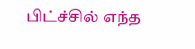பிட்ச்சில் எந்த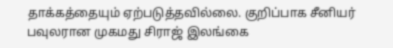தாக்கத்தையும் ஏற்படுத்தவில்லை. குறிப்பாக சீனியர் பவுலரான முகமது சிராஜ் இலங்கை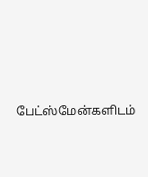பேட்ஸ்மேன்களிடம்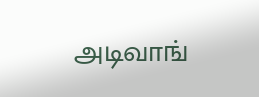அடிவாங்